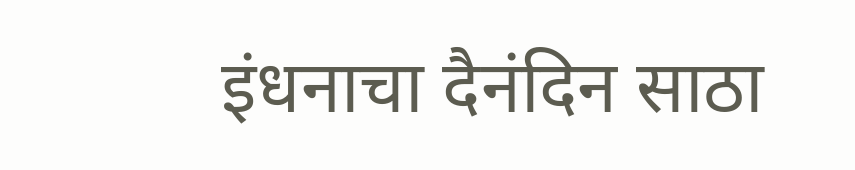इंधनाचा दैनंदिन साठा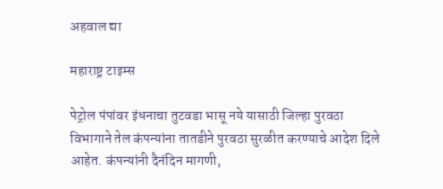अहवाल द्या

महाराष्ट्र टाइम्स

पेट्रोल पंपांवर इंधनाचा तुटवडा भासू नये यासाठी जिल्हा पुरवठा विभागाने तेल कंपन्यांना तातडीने पुरवठा सुरळीत करण्याचे आदेश दिले आहेत. कंपन्यांनी दैनंदिन मागणी,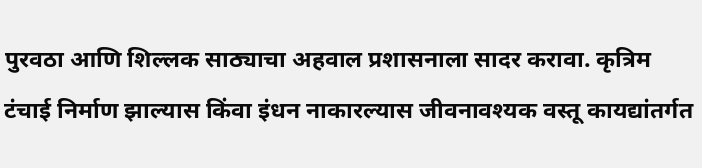पुरवठा आणि शिल्लक साठ्याचा अहवाल प्रशासनाला सादर करावा. कृत्रिम टंचाई निर्माण झाल्यास किंवा इंधन नाकारल्यास जीवनावश्यक वस्तू कायद्यांतर्गत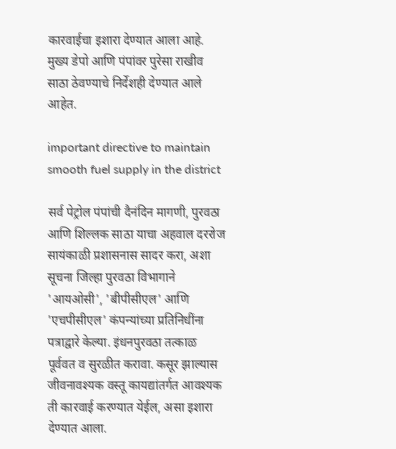कारवाईचा इशारा देण्यात आला आहे. मुख्य डेपो आणि पंपांवर पुरेसा राखीव साठा ठेवण्याचे निर्देशही देण्यात आले आहेत.

important directive to maintain smooth fuel supply in the district

सर्व पेट्रोल पंपांची दैनंदिन मागणी, पुरवठा आणि शिल्लक साठा याचा अहवाल दररोज सायंकाळी प्रशासनास सादर करा, अशा सूचना जिल्हा पुरवठा विभागाने 'आयओसी', 'बीपीसीएल' आणि 'एचपीसीएल' कंपन्यांच्या प्रतिनिधींना पत्राद्वारे केल्या. इंधनपुरवठा तत्काळ पूर्ववत व सुरळीत करावा. कसूर झाल्यास जीवनावश्यक वस्तू कायद्यांतर्गत आवश्यक ती कारवाई करण्यात येईल, असा इशारा देण्यात आला.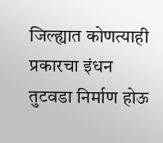जिल्ह्यात कोणत्याही प्रकारचा इंधन तुटवडा निर्माण होऊ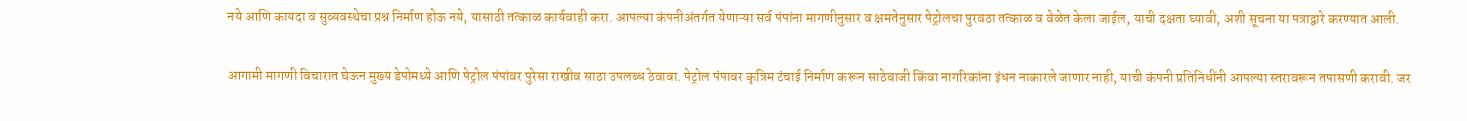नये आणि कायदा व सुव्यवस्थेचा प्रश्न निर्माण होऊ नये, यासाठी तत्काळ कार्यवाही करा. आपल्या कंपनीअंतर्गत येणाऱ्या सर्व पंपांना मागणीनुसार व क्षमतेनुसार पेट्रोलचा पुरवठा तत्काळ व वेळेत केला जाईल, याची दक्षता घ्यावी, अशी सूचना या पत्राद्वारे करण्यात आली.

आगामी मागणी विचारात घेऊन मुख्य डेपोमध्ये आणि पेट्रोल पंपांवर पुरेसा राखीव साठा उपलब्ध ठेवावा. पेट्रोल पंपावर कृत्रिम टंचाई निर्माण करून साठेबाजी किंवा नागरिकांना इंधन नाकारले जाणार नाही, याची कंपनी प्रतिनिधींनी आपल्या स्तरावरून तपासणी करावी. जर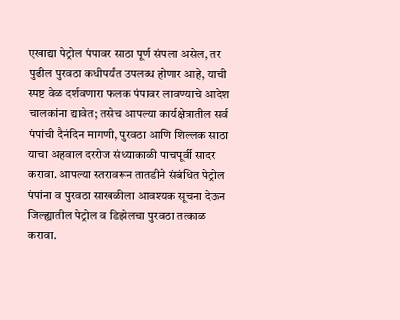एखाद्या पेट्रोल पंपावर साठा पूर्ण संपला असेल, तर पुढील पुरवठा कधीपर्यंत उपलब्ध होणार आहे, याची स्पष्ट वेळ दर्शवणारा फलक पंपावर लावण्याचे आदेश चालकांना द्यावेत; तसेच आपल्या कार्यक्षेत्रातील सर्व पंपांची दैनंदिन मागणी, पुरवठा आणि शिल्लक साठा याचा अहवाल दररोज संध्याकाळी पाचपूर्वी सादर करावा. आपल्या स्तरावरून तातडीने संबंधित पेट्रोल पंपांना व पुरवठा साखळीला आवश्यक सूचना देऊन जिल्ह्यातील पेट्रोल व डिझेलचा पुरवठा तत्काळ करावा.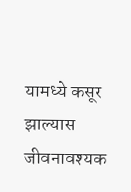यामध्ये कसूर झाल्यास जीवनावश्यक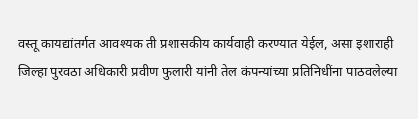वस्तू कायद्यांतर्गत आवश्यक ती प्रशासकीय कार्यवाही करण्यात येईल, असा इशाराही जिल्हा पुरवठा अधिकारी प्रवीण फुलारी यांनी तेल कंपन्यांच्या प्रतिनिधींना पाठवलेल्या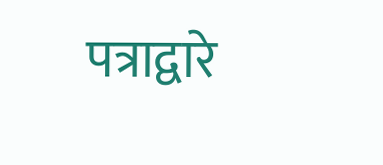पत्राद्वारे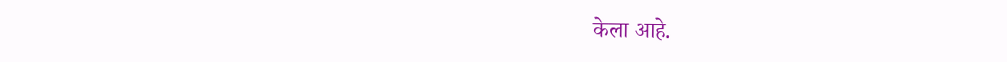केला आहे.